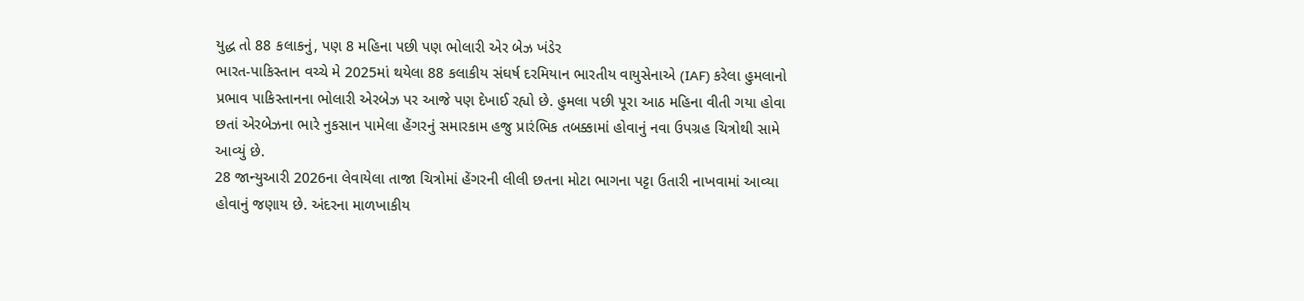યુદ્ધ તો 88 કલાકનું, પણ 8 મહિના પછી પણ ભોલારી એર બેઝ ખંડેર
ભારત-પાકિસ્તાન વચ્ચે મે 2025માં થયેલા 88 કલાકીય સંઘર્ષ દરમિયાન ભારતીય વાયુસેનાએ (IAF) કરેલા હુમલાનો પ્રભાવ પાકિસ્તાનના ભોલારી એરબેઝ પર આજે પણ દેખાઈ રહ્યો છે. હુમલા પછી પૂરા આઠ મહિના વીતી ગયા હોવા છતાં એરબેઝના ભારે નુકસાન પામેલા હેંગરનું સમારકામ હજુ પ્રારંભિક તબક્કામાં હોવાનું નવા ઉપગ્રહ ચિત્રોથી સામે આવ્યું છે.
28 જાન્યુઆરી 2026ના લેવાયેલા તાજા ચિત્રોમાં હેંગરની લીલી છતના મોટા ભાગના પટ્ટા ઉતારી નાખવામાં આવ્યા હોવાનું જણાય છે. અંદરના માળખાકીય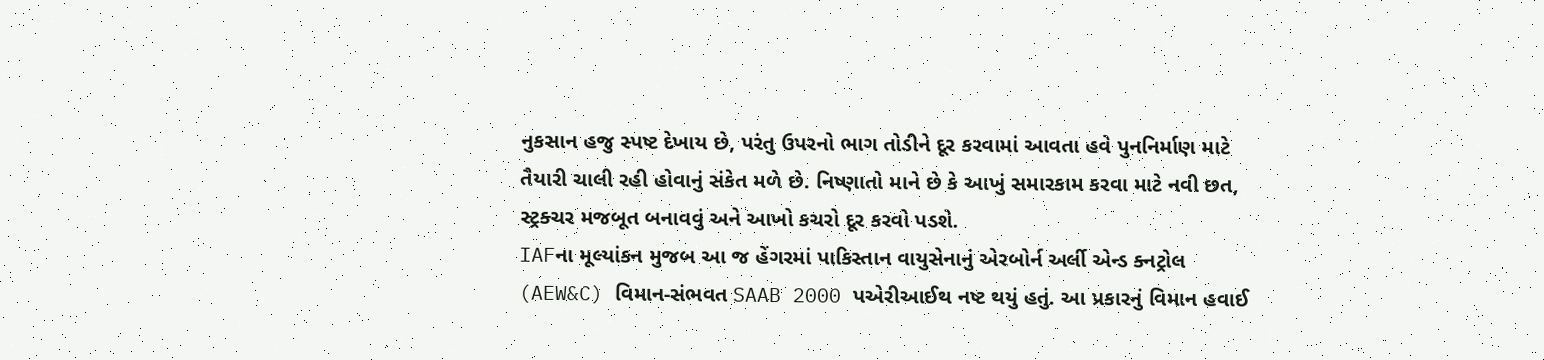નુકસાન હજુ સ્પષ્ટ દેખાય છે, પરંતુ ઉપરનો ભાગ તોડીને દૂર કરવામાં આવતા હવે પુનનિર્માણ માટે તૈયારી ચાલી રહી હોવાનું સંકેત મળે છે. નિષ્ણાતો માને છે કે આખું સમારકામ કરવા માટે નવી છત, સ્ટ્રક્ચર મજબૂત બનાવવું અને આખો કચરો દૂર કરવો પડશે.
IAFના મૂલ્યાંકન મુજબ આ જ હેંગરમાં પાકિસ્તાન વાયુસેનાનું એરબોર્ન અર્લી એન્ડ ક્નટ્રોલ (AEW&C) વિમાન-સંભવત SAAB 2000 પએરીઆઈથ નષ્ટ થયું હતું. આ પ્રકારનું વિમાન હવાઈ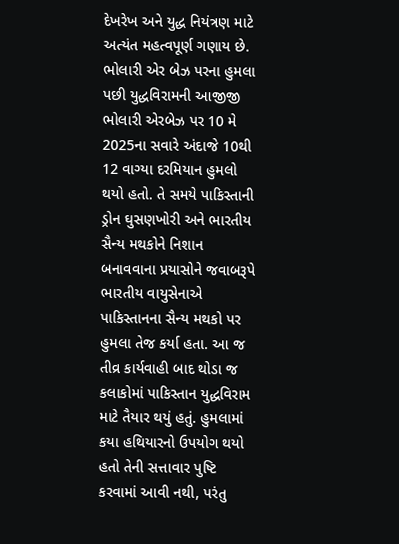દેખરેખ અને યુદ્ધ નિયંત્રણ માટે અત્યંત મહત્વપૂર્ણ ગણાય છે.
ભોલારી એર બેઝ પરના હુમલા પછી યુદ્ધવિરામની આજીજી
ભોલારી એરબેઝ પર 10 મે 2025ના સવારે અંદાજે 10થી 12 વાગ્યા દરમિયાન હુમલો થયો હતો. તે સમયે પાકિસ્તાની ડ્રોન ઘુસણખોરી અને ભારતીય સૈન્ય મથકોને નિશાન બનાવવાના પ્રયાસોને જવાબરૂપે ભારતીય વાયુસેનાએ પાકિસ્તાનના સૈન્ય મથકો પર હુમલા તેજ કર્યા હતા. આ જ તીવ્ર કાર્યવાહી બાદ થોડા જ કલાકોમાં પાકિસ્તાન યુદ્ધવિરામ માટે તૈયાર થયું હતું. હુમલામાં કયા હથિયારનો ઉપયોગ થયો હતો તેની સત્તાવાર પુષ્ટિ કરવામાં આવી નથી, પરંતુ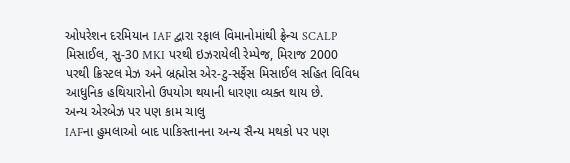ઓપરેશન દરમિયાન IAF દ્વારા રફાલ વિમાનોમાંથી ફ્રેન્ચ SCALP મિસાઈલ, સુ-30 MKI પરથી ઇઝરાયેલી રેમ્પેજ, મિરાજ 2000 પરથી ક્રિસ્ટલ મેઝ અને બ્રહ્મોસ એર-ટુ-સર્ફેસ મિસાઈલ સહિત વિવિધ આધુનિક હથિયારોનો ઉપયોગ થયાની ધારણા વ્યક્ત થાય છે.
અન્ય એરબેઝ પર પણ કામ ચાલુ
IAFના હુમલાઓ બાદ પાકિસ્તાનના અન્ય સૈન્ય મથકો પર પણ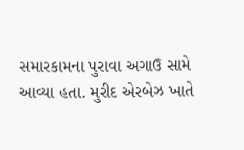સમારકામના પુરાવા અગાઉ સામે આવ્યા હતા. મુરીદ એરબેઝ ખાતે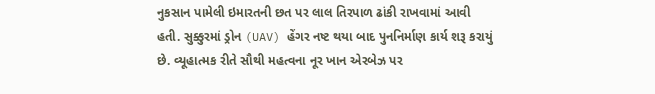નુકસાન પામેલી ઇમારતની છત પર લાલ તિરપાળ ઢાંકી રાખવામાં આવી હતી. સુક્કુરમાં ડ્રોન (UAV) હેંગર નષ્ટ થયા બાદ પુનનિર્માણ કાર્ય શરૂ કરાયું છે. વ્યૂહાત્મક રીતે સૌથી મહત્વના નૂર ખાન એરબેઝ પર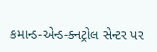કમાન્ડ-એન્ડ-ક્નટ્રોલ સેન્ટર પર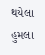થયેલા હુમલા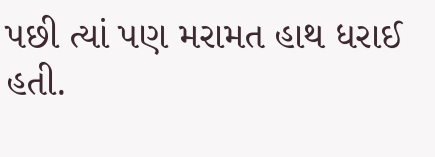પછી ત્યાં પણ મરામત હાથ ધરાઈ હતી.